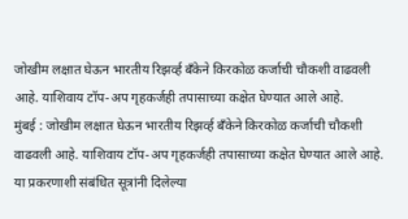जोखीम लक्षात घेऊन भारतीय रिझर्व्ह बँकेने किरकोळ कर्जाची चौकशी वाढवली आहे. याशिवाय टॉप-अप गृहकर्जही तपासाच्या कक्षेत घेण्यात आले आहे.
मुंबई : जोखीम लक्षात घेऊन भारतीय रिझर्व्ह बँकेने किरकोळ कर्जाची चौकशी वाढवली आहे. याशिवाय टॉप-अप गृहकर्जही तपासाच्या कक्षेत घेण्यात आले आहे. या प्रकरणाशी संबंधित सूत्रांनी दिलेल्या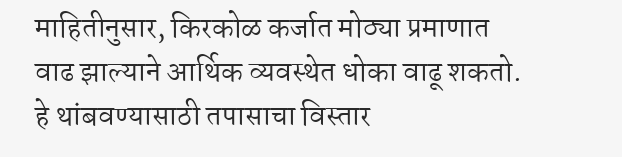माहितीनुसार, किरकोळ कर्जात मोठ्या प्रमाणात वाढ झाल्याने आर्थिक व्यवस्थेत धोका वाढू शकतो. हे थांबवण्यासाठी तपासाचा विस्तार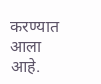करण्यात आला आहे.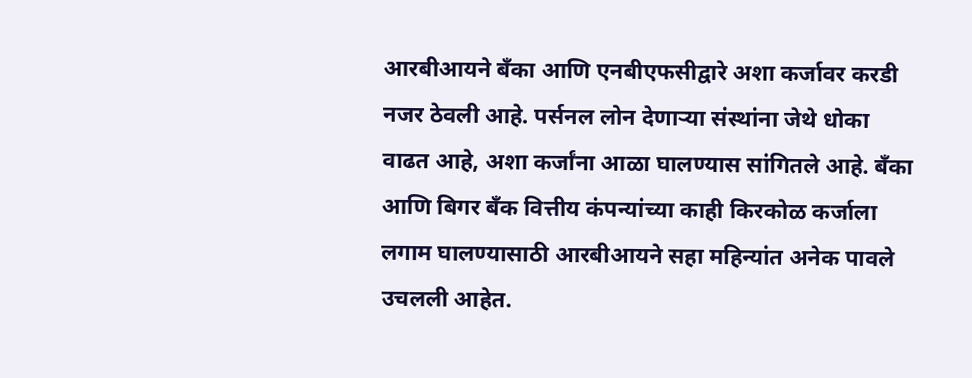आरबीआयने बँका आणि एनबीएफसीद्वारे अशा कर्जावर करडी नजर ठेवली आहे. पर्सनल लोन देणाऱ्या संस्थांना जेथे धोका वाढत आहे, अशा कर्जांना आळा घालण्यास सांगितले आहे. बँका आणि बिगर बँक वित्तीय कंपन्यांच्या काही किरकोळ कर्जाला लगाम घालण्यासाठी आरबीआयने सहा महिन्यांत अनेक पावले उचलली आहेत.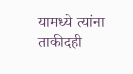यामध्ये त्यांना ताकीदही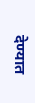देण्यात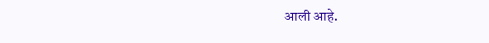आली आहे.